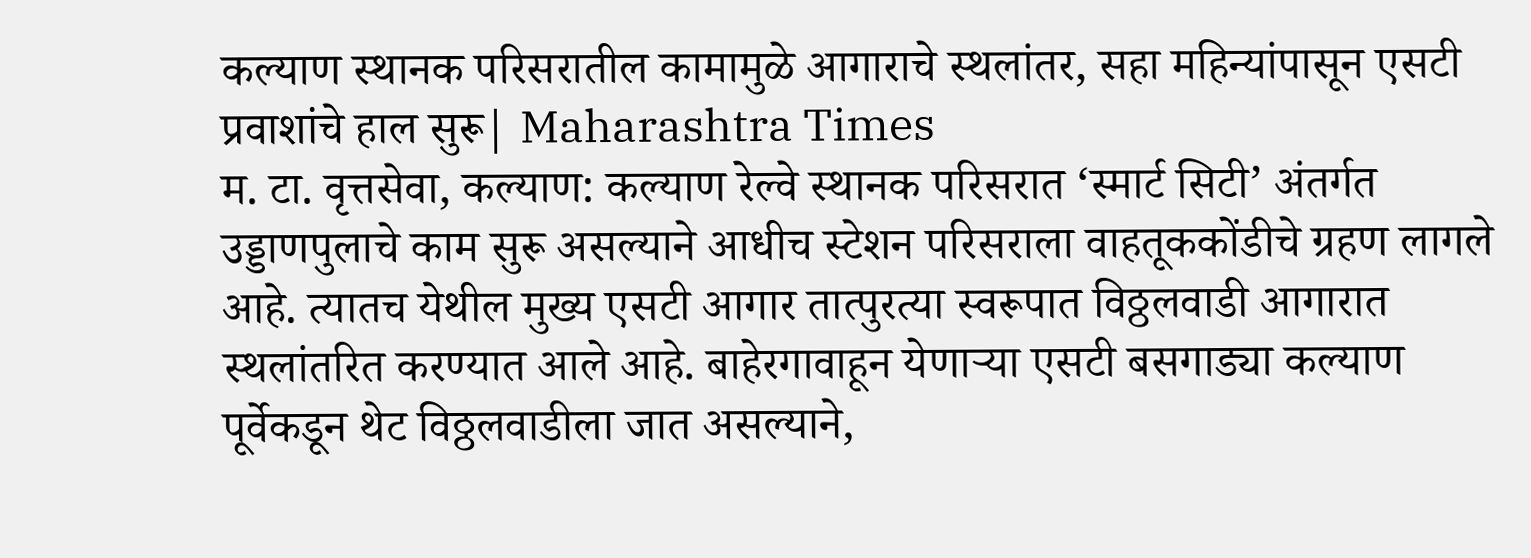कल्याण स्थानक परिसरातील कामामुळे आगाराचे स्थलांतर, सहा महिन्यांपासून एसटी प्रवाशांचे हाल सुरू| Maharashtra Times
म. टा. वृत्तसेवा, कल्याण: कल्याण रेल्वे स्थानक परिसरात ‘स्मार्ट सिटी’ अंतर्गत उड्डाणपुलाचे काम सुरू असल्याने आधीच स्टेशन परिसराला वाहतूककोंडीचे ग्रहण लागले आहे. त्यातच येथील मुख्य एसटी आगार तात्पुरत्या स्वरूपात विठ्ठलवाडी आगारात स्थलांतरित करण्यात आले आहे. बाहेरगावाहून येणाऱ्या एसटी बसगाड्या कल्याण पूर्वेकडून थेट विठ्ठलवाडीला जात असल्याने,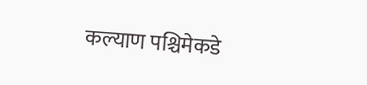कल्याण पश्चिमेकडे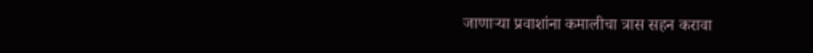जाणाऱ्या प्रवाशांना कमालीचा त्रास सहन करावा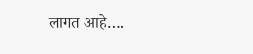लागत आहे….